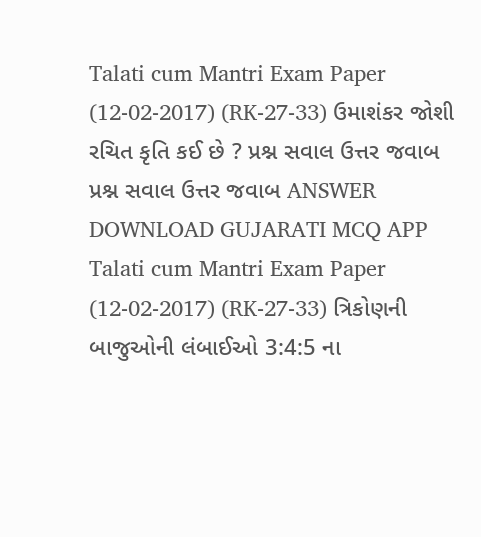Talati cum Mantri Exam Paper (12-02-2017) (RK-27-33) ઉમાશંકર જોશી રચિત કૃતિ કઈ છે ? પ્રશ્ન સવાલ ઉત્તર જવાબ પ્રશ્ન સવાલ ઉત્તર જવાબ ANSWER DOWNLOAD GUJARATI MCQ APP
Talati cum Mantri Exam Paper (12-02-2017) (RK-27-33) ત્રિકોણની બાજુઓની લંબાઈઓ 3:4:5 ના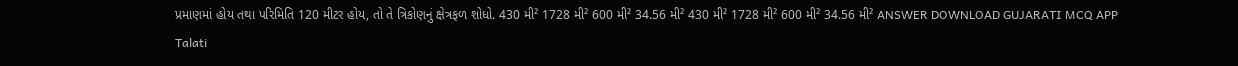પ્રમાણમાં હોય તથા પરિમિતિ 120 મીટર હોય, તો તે ત્રિકોણનું ક્ષેત્રફળ શોધો. 430 મી² 1728 મી² 600 મી² 34.56 મી² 430 મી² 1728 મી² 600 મી² 34.56 મી² ANSWER DOWNLOAD GUJARATI MCQ APP
Talati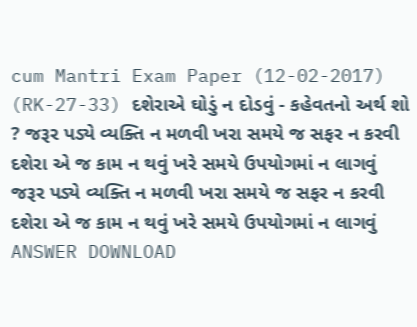cum Mantri Exam Paper (12-02-2017) (RK-27-33) દશેરાએ ઘોડું ન દોડવું - કહેવતનો અર્થ શો ? જરૂર પડ્યે વ્યક્તિ ન મળવી ખરા સમયે જ સફર ન કરવી દશેરા એ જ કામ ન થવું ખરે સમયે ઉપયોગમાં ન લાગવું જરૂર પડ્યે વ્યક્તિ ન મળવી ખરા સમયે જ સફર ન કરવી દશેરા એ જ કામ ન થવું ખરે સમયે ઉપયોગમાં ન લાગવું ANSWER DOWNLOAD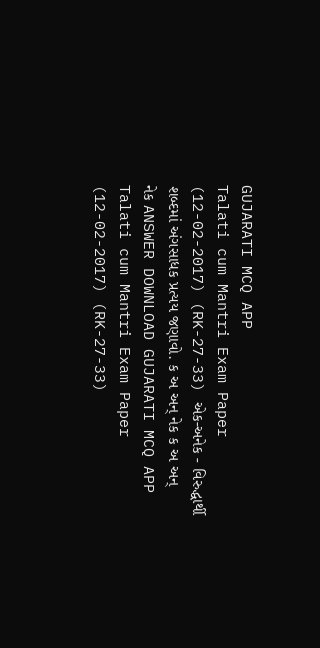GUJARATI MCQ APP
Talati cum Mantri Exam Paper (12-02-2017) (RK-27-33) એક-અનેક - વિરુદ્ધાર્થી શબ્દમાં અંગસાધક પ્રત્યય જણાવો. ક અ અન્ નેક ક અ અન્ નેક ANSWER DOWNLOAD GUJARATI MCQ APP
Talati cum Mantri Exam Paper (12-02-2017) (RK-27-33)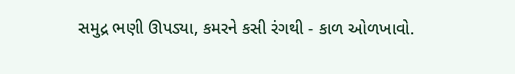સમુદ્ર ભણી ઊપડ્યા, કમરને કસી રંગથી - કાળ ઓળખાવો.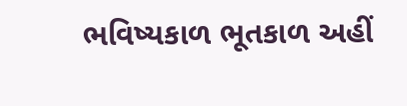ભવિષ્યકાળ ભૂતકાળ અહીં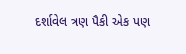દર્શાવેલ ત્રણ પૈકી એક પણ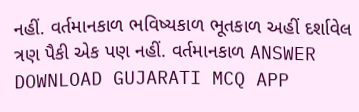નહીં. વર્તમાનકાળ ભવિષ્યકાળ ભૂતકાળ અહીં દર્શાવેલ ત્રણ પૈકી એક પણ નહીં. વર્તમાનકાળ ANSWER DOWNLOAD GUJARATI MCQ APP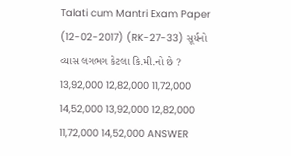Talati cum Mantri Exam Paper (12-02-2017) (RK-27-33) સૂર્યનો વ્યાસ લગભગ કેટલા કિ.મી.નો છે ? 13,92,000 12,82,000 11,72,000 14,52,000 13,92,000 12,82,000 11,72,000 14,52,000 ANSWER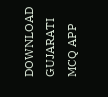DOWNLOAD GUJARATI MCQ APP